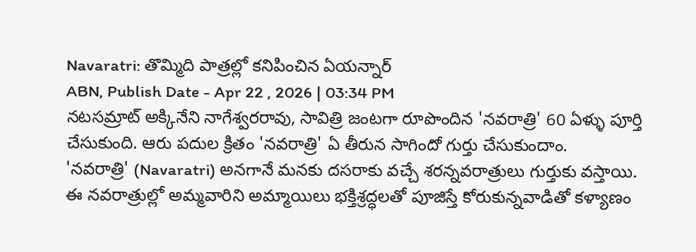Navaratri: తొమ్మిది పాత్రల్లో కనిపించిన ఏయన్నార్
ABN, Publish Date - Apr 22 , 2026 | 03:34 PM
నటసమ్రాట్ అక్కినేని నాగేశ్వరరావు, సావిత్రి జంటగా రూపొందిన 'నవరాత్రి' 60 ఏళ్ళు పూర్తి చేసుకుంది. ఆరు పదుల క్రితం 'నవరాత్రి' ఏ తీరున సాగిందో గుర్తు చేసుకుందాం.
'నవరాత్రి' (Navaratri) అనగానే మనకు దసరాకు వచ్చే శరన్నవరాత్రులు గుర్తుకు వస్తాయి. ఈ నవరాత్రుల్లో అమ్మవారిని అమ్మాయిలు భక్తిశ్రద్ధలతో పూజిస్తే కోరుకున్నవాడితో కళ్యాణం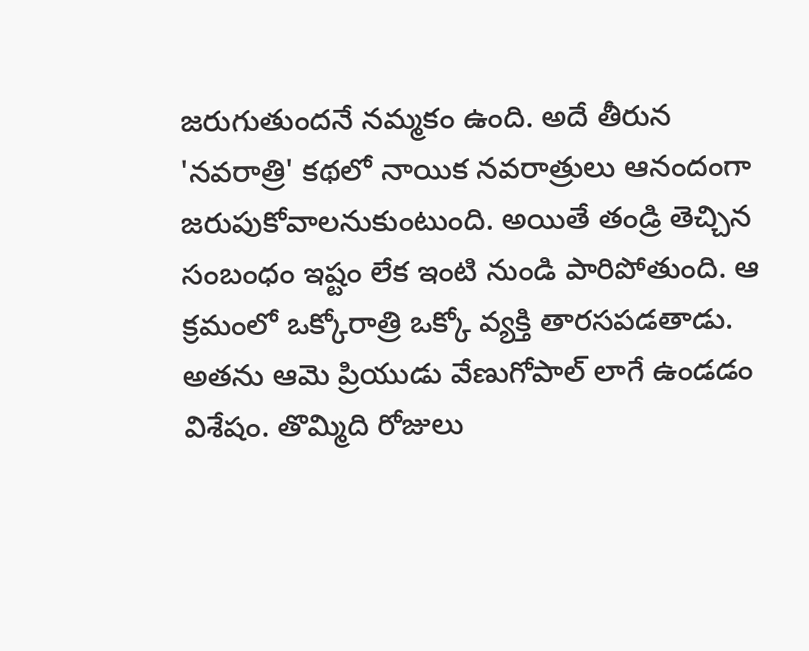జరుగుతుందనే నమ్మకం ఉంది. అదే తీరున 'నవరాత్రి' కథలో నాయిక నవరాత్రులు ఆనందంగా జరుపుకోవాలనుకుంటుంది. అయితే తండ్రి తెచ్చిన సంబంధం ఇష్టం లేక ఇంటి నుండి పారిపోతుంది. ఆ క్రమంలో ఒక్కోరాత్రి ఒక్కో వ్యక్తి తారసపడతాడు. అతను ఆమె ప్రియుడు వేణుగోపాల్ లాగే ఉండడం విశేషం. తొమ్మిది రోజులు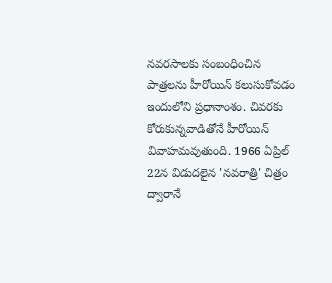నవరసాలకు సంబంధించిన పాత్రలను హీరోయిన్ కలుసుకోవడం ఇందులోని ప్రధానాంశం. చివరకు కోరుకున్నవాడితోనే హీరోయిన్ వివాహమవుతుంది. 1966 ఏప్రిల్ 22న విడుదలైన 'నవరాత్రి' చిత్రం ద్వారానే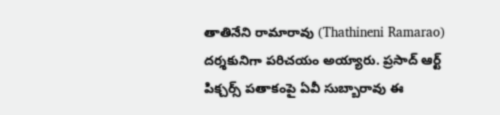తాతినేని రామారావు (Thathineni Ramarao) దర్శకునిగా పరిచయం అయ్యారు. ప్రసాద్ ఆర్ట్ పిక్చర్స్ పతాకంపై ఏవీ సుబ్బారావు ఈ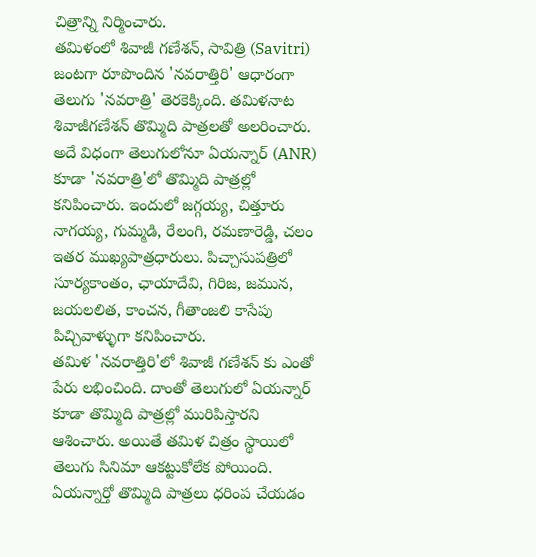చిత్రాన్ని నిర్మించారు.
తమిళంలో శివాజీ గణేశన్, సావిత్రి (Savitri) జంటగా రూపొందిన 'నవరాత్తిరి' ఆధారంగా తెలుగు 'నవరాత్రి' తెరకెక్కింది. తమిళనాట శివాజీగణేశన్ తొమ్మిది పాత్రలతో అలరించారు. అదే విధంగా తెలుగులోనూ ఏయన్నార్ (ANR) కూడా 'నవరాత్రి'లో తొమ్మిది పాత్రల్లో కనిపించారు. ఇందులో జగ్గయ్య, చిత్తూరు నాగయ్య, గుమ్మడి, రేలంగి, రమణారెడ్డి, చలం ఇతర ముఖ్యపాత్రధారులు. పిచ్చాసుపత్రిలో సూర్యకాంతం, ఛాయాదేవి, గిరిజ, జమున, జయలలిత, కాంచన, గీతాంజలి కాసేపు పిచ్చివాళ్ళుగా కనిపించారు.
తమిళ 'నవరాత్తిరి'లో శివాజీ గణేశన్ కు ఎంతో పేరు లభించింది. దాంతో తెలుగులో ఏయన్నార్ కూడా తొమ్మిది పాత్రల్లో మురిపిస్తారని ఆశించారు. అయితే తమిళ చిత్రం స్థాయిలో తెలుగు సినిమా ఆకట్టుకోలేక పోయింది. ఏయన్నార్తో తొమ్మిది పాత్రలు ధరింప చేయడం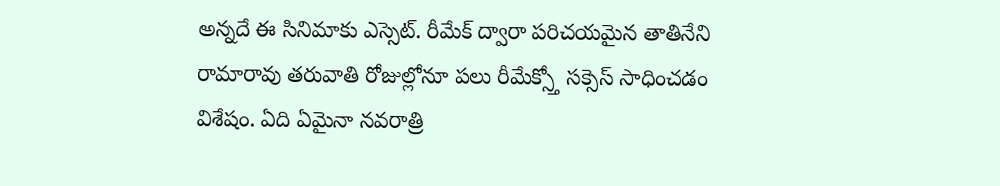అన్నదే ఈ సినిమాకు ఎస్సెట్. రీమేక్ ద్వారా పరిచయమైన తాతినేని రామారావు తరువాతి రోజుల్లోనూ పలు రీమేక్స్తో సక్సెస్ సాధించడం విశేషం. ఏది ఏమైనా నవరాత్రి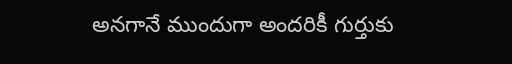అనగానే ముందుగా అందరికీ గుర్తుకు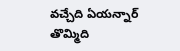వచ్చేది ఏయన్నార్ తొమ్మిది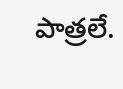పాత్రలే.